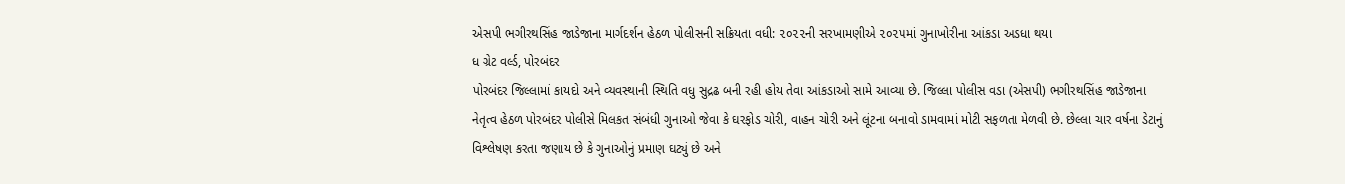એસપી ભગીરથસિંહ જાડેજાના માર્ગદર્શન હેઠળ પોલીસની સક્રિયતા વધી: ૨૦૨૨ની સરખામણીએ ૨૦૨૫માં ગુનાખોરીના આંકડા અડધા થયા
ધ ગ્રેટ વર્લ્ડ, પોરબંદર
પોરબંદર જિલ્લામાં કાયદો અને વ્યવસ્થાની સ્થિતિ વધુ સુદ્રઢ બની રહી હોય તેવા આંકડાઓ સામે આવ્યા છે. જિલ્લા પોલીસ વડા (એસપી) ભગીરથસિંહ જાડેજાના નેતૃત્વ હેઠળ પોરબંદર પોલીસે મિલકત સંબંધી ગુનાઓ જેવા કે ઘરફોડ ચોરી, વાહન ચોરી અને લૂંટના બનાવો ડામવામાં મોટી સફળતા મેળવી છે. છેલ્લા ચાર વર્ષના ડેટાનું વિશ્લેષણ કરતા જણાય છે કે ગુનાઓનું પ્રમાણ ઘટ્યું છે અને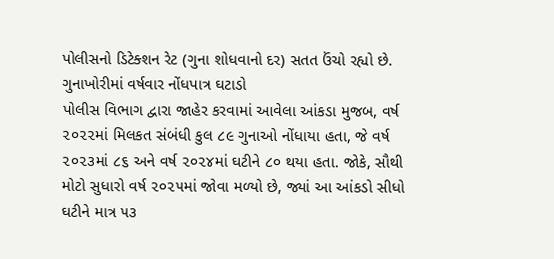પોલીસનો ડિટેક્શન રેટ (ગુના શોધવાનો દર) સતત ઉંચો રહ્યો છે.
ગુનાખોરીમાં વર્ષવાર નોંધપાત્ર ઘટાડો
પોલીસ વિભાગ દ્વારા જાહેર કરવામાં આવેલા આંકડા મુજબ, વર્ષ ૨૦૨૨માં મિલકત સંબંધી કુલ ૮૯ ગુનાઓ નોંધાયા હતા, જે વર્ષ ૨૦૨૩માં ૮૬ અને વર્ષ ૨૦૨૪માં ઘટીને ૮૦ થયા હતા. જોકે, સૌથી મોટો સુધારો વર્ષ ૨૦૨૫માં જોવા મળ્યો છે, જ્યાં આ આંકડો સીધો ઘટીને માત્ર ૫૩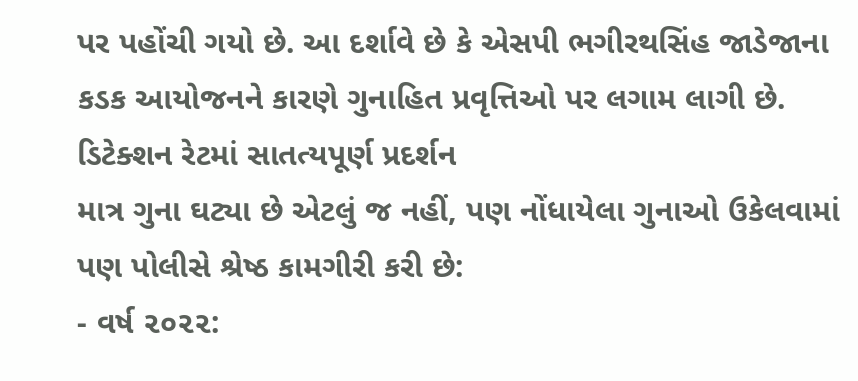પર પહોંચી ગયો છે. આ દર્શાવે છે કે એસપી ભગીરથસિંહ જાડેજાના કડક આયોજનને કારણે ગુનાહિત પ્રવૃત્તિઓ પર લગામ લાગી છે.
ડિટેક્શન રેટમાં સાતત્યપૂર્ણ પ્રદર્શન
માત્ર ગુના ઘટ્યા છે એટલું જ નહીં, પણ નોંધાયેલા ગુનાઓ ઉકેલવામાં પણ પોલીસે શ્રેષ્ઠ કામગીરી કરી છે:
- વર્ષ ૨૦૨૨: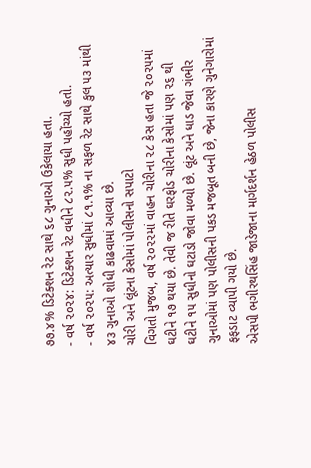૭૭.૪% ડિટેક્શન રેટ સાથે ૬૮ ગુનાઓ ઉકેલાયા હતા.
- વર્ષ ૨૦૨૪: ડિટેક્શન રેટ વધીને ૮૨.૫% સુધી પહોંચ્યો હતો.
- વર્ષ ૨૦૨૫: અત્યાર સુધીમાં ૮૧.૧% ના સફળ રેટ સાથે કુલ ૫૩ માંથી ૪૩ ગુનાઓ શોધી કાઢવામાં આવ્યા છે.
ચોરી અને લૂંટના કેસોમાં પોલીસનો સપાટો
વિગતો મુજબ, વર્ષ ૨૦૨૨માં વાહન ચોરીના ૨૮ કેસ હતા જે ૨૦૨૫માં ઘટીને ૧૭ થયા છે. તેવી જ રીતે ઘરફોડ ચોરીના કેસોમાં પણ ૨૬ થી ઘટીને ૧૫ સુધીનો ઘટાડો જોવા મળ્યો છે. લૂંટ અને ધાડ જેવા ગંભીર ગુનાઓમાં પણ પોલીસની પકડ મજબૂત બની છે, જેના કારણે ગુનેગારોમાં ફફડાટ વ્યાપી ગયો છે.
એસપી ભગીરથસિંહ જાડેજાના માર્ગદર્શન હેઠળ પોલીસ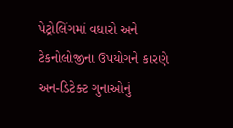પેટ્રોલિંગમાં વધારો અને ટેકનોલોજીના ઉપયોગને કારણે અન-ડિટેક્ટ ગુનાઓનું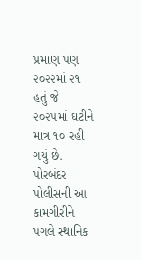પ્રમાણ પણ ૨૦૨૨માં ૨૧ હતું જે ૨૦૨૫માં ઘટીને માત્ર ૧૦ રહી ગયું છે. પોરબંદર પોલીસની આ કામગીરીને પગલે સ્થાનિક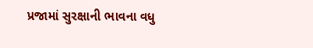પ્રજામાં સુરક્ષાની ભાવના વધુ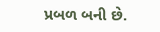પ્રબળ બની છે.